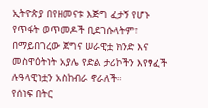ኢትዮጵያ በየዘመናቱ እጅግ ፈታኝ የሆኑ የጥፋት ወጥመዶች ቢደገሱላትም፣ በማይበገረው ጀግና ሠራዊቷ ክንድ እና መስዋዕትነት አያሌ የድል ታሪኮችን እየፃፈች ሉዓላዊነቷን አስከብራ ኖራለች።
የሰነፍ በትር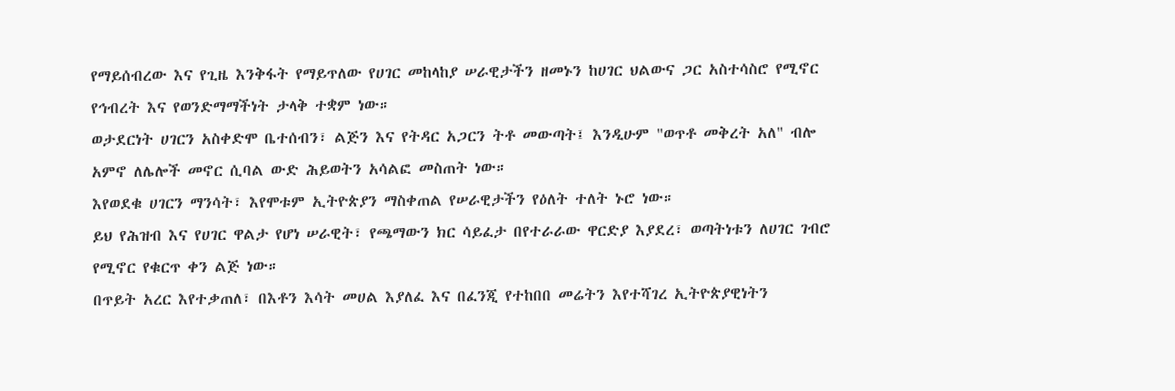የማይሰብረው እና የጊዜ እንቅፋት የማይጥለው የሀገር መከላከያ ሠራዊታችን ዘመኑን ከሀገር ህልውና ጋር አስተሳስሮ የሚኖር የኅብረት እና የወንድማማችነት ታላቅ ተቋም ነው።
ወታደርነት ሀገርን አስቀድሞ ቤተሰብን፣ ልጅን እና የትዳር አጋርን ትቶ መውጣት፤ እንዲሁም "ወጥቶ መቅረት አለ" ብሎ አምኖ ለሌሎች መኖር ሲባል ውድ ሕይወትን አሳልፎ መስጠት ነው።
እየወደቁ ሀገርን ማንሳት፣ እየሞቱም ኢትዮጵያን ማስቀጠል የሠራዊታችን የዕለት ተለት ኑሮ ነው።
ይህ የሕዝብ እና የሀገር ዋልታ የሆነ ሠራዊት፣ የጫማውን ክር ሳይፈታ በየተራራው ዋርድያ እያደረ፣ ወጣትነቱን ለሀገር ገብሮ የሚኖር የቁርጥ ቀን ልጅ ነው።
በጥይት አረር እየተቃጠለ፣ በእቶን እሳት መሀል እያለፈ እና በፈንጂ የተከበበ መሬትን እየተሻገረ ኢትዮጵያዊነትን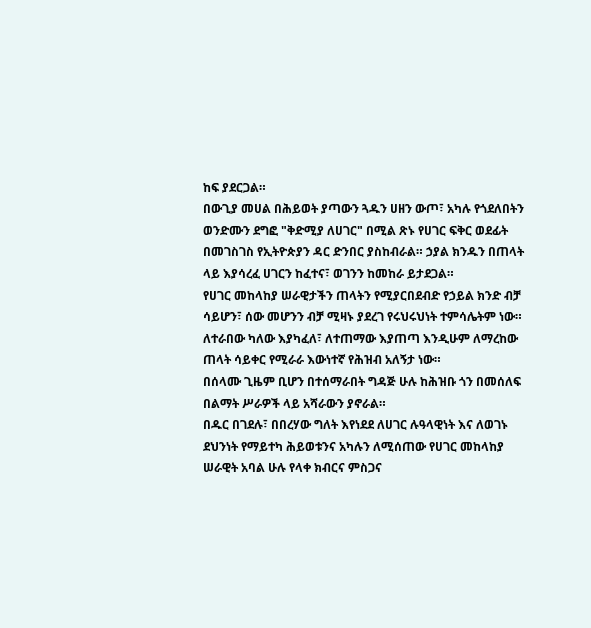ከፍ ያደርጋል።
በውጊያ መሀል በሕይወት ያጣውን ጓዱን ሀዘን ውጦ፣ አካሉ የጎደለበትን ወንድሙን ደግፎ "ቅድሚያ ለሀገር" በሚል ጽኑ የሀገር ፍቅር ወደፊት በመገስገስ የኢትዮጵያን ዳር ድንበር ያስከብራል። ኃያል ክንዱን በጠላት ላይ እያሳረፈ ሀገርን ከፈተና፣ ወገንን ከመከራ ይታደጋል።
የሀገር መከላከያ ሠራዊታችን ጠላትን የሚያርበደብድ የኃይል ክንድ ብቻ ሳይሆን፣ ሰው መሆንን ብቻ ሚዛኑ ያደረገ የሩህሩህነት ተምሳሌትም ነው።
ለተራበው ካለው እያካፈለ፣ ለተጠማው እያጠጣ እንዲሁም ለማረከው ጠላት ሳይቀር የሚራራ እውነተኛ የሕዝብ አለኝታ ነው።
በሰላሙ ጊዜም ቢሆን በተሰማራበት ግዳጅ ሁሉ ከሕዝቡ ጎን በመሰለፍ በልማት ሥራዎች ላይ አሻራውን ያኖራል።
በዱር በገደሉ፣ በበረሃው ግለት እየነደደ ለሀገር ሉዓላዊነት እና ለወገኑ ደህንነት የማይተካ ሕይወቱንና አካሉን ለሚሰጠው የሀገር መከላከያ ሠራዊት አባል ሁሉ የላቀ ክብርና ምስጋና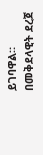ይገባዋል።
በመቅደላዊት ደረጀ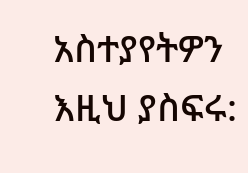አስተያየትዎን እዚህ ያስፍሩ: